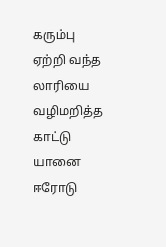கரும்பு ஏற்றி வந்த லாரியை வழிமறித்த காட்டு யானை
ஈரோடு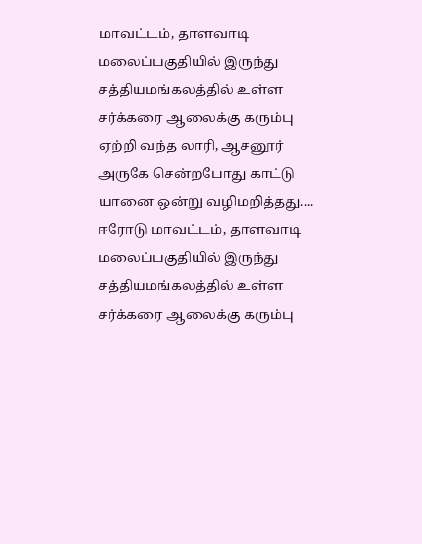மாவட்டம், தாளவாடி மலைப்பகுதியில் இருந்து சத்தியமங்கலத்தில் உள்ள சர்க்கரை ஆலைக்கு கரும்பு ஏற்றி வந்த லாரி, ஆசனூர் அருகே சென்றபோது காட்டு யானை ஒன்று வழிமறித்தது....
ஈரோடு மாவட்டம், தாளவாடி மலைப்பகுதியில் இருந்து சத்தியமங்கலத்தில் உள்ள சர்க்கரை ஆலைக்கு கரும்பு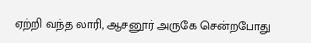ஏற்றி வந்த லாரி, ஆசனூர் அருகே சென்றபோது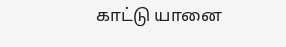காட்டு யானை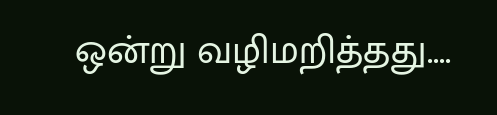ஒன்று வழிமறித்தது....